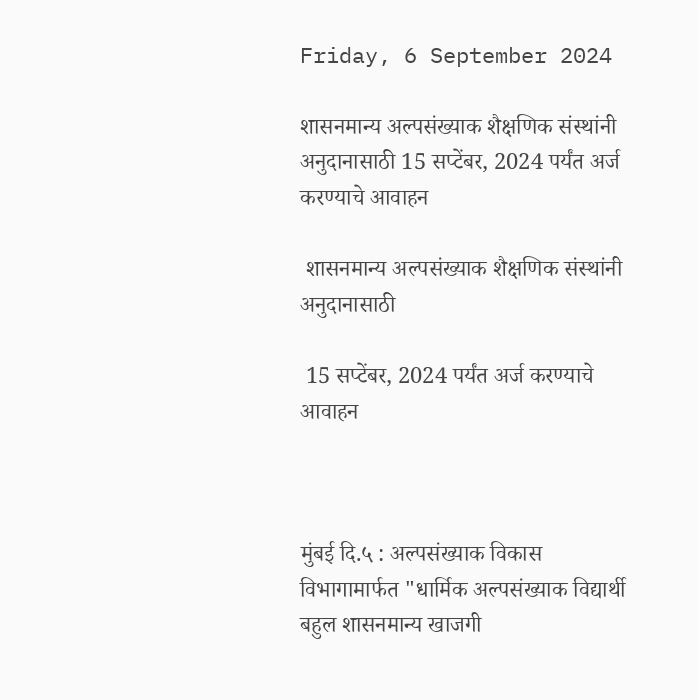Friday, 6 September 2024

शासनमान्य अल्पसंख्याक शैक्षणिक संस्थांनी अनुदानासाठी 15 सप्टेंबर, 2024 पर्यंत अर्ज करण्याचे आवाहन

 शासनमान्य अल्पसंख्याक शैक्षणिक संस्थांनी अनुदानासाठी

 15 सप्टेंबर, 2024 पर्यंत अर्ज करण्याचे आवाहन



मुंबई दि.५ : अल्पसंख्याक विकास विभागामार्फत "धार्मिक अल्पसंख्याक विद्यार्थी बहुल शासनमान्य खाजगी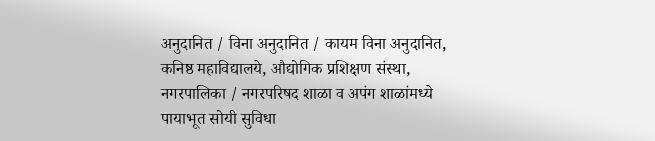अनुदानित / विना अनुदानित / कायम विना अनुदानित, कनिष्ठ महाविद्यालये, औद्योगिक प्रशिक्षण संस्था, नगरपालिका / नगरपरिषद शाळा व अपंग शाळांमध्ये पायाभूत सोयी सुविधा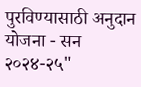पुरविण्यासाठी अनुदान योजना - सन २०२४-२५"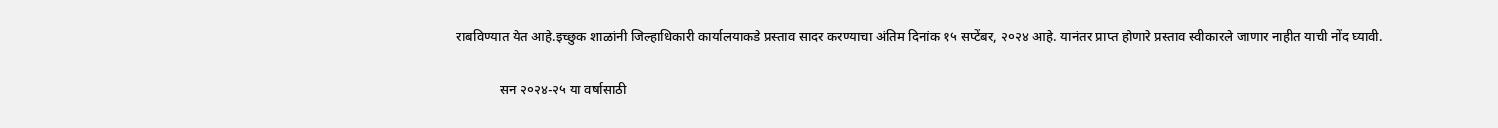राबविण्यात येत आहे.इच्छुक शाळांनी जिल्हाधिकारी कार्यालयाकडे प्रस्ताव सादर करण्याचा अंतिम दिनांक १५ सप्टेंबर, २०२४ आहे. यानंतर प्राप्त होणारे प्रस्ताव स्वीकारले जाणार नाहीत याची नोंद घ्यावी.

             सन २०२४-२५ या वर्षासाठी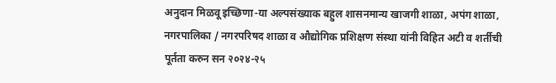अनुदान मिळवू इच्छिणा-या अल्पसंख्याक बहुल शासनमान्य खाजगी शाळा, अपंग शाळा, नगरपालिका / नगरपरिषद शाळा व औद्योगिक प्रशिक्षण संस्था यांनी विहित अटी व शर्तीची पूर्तता करुन सन २०२४-२५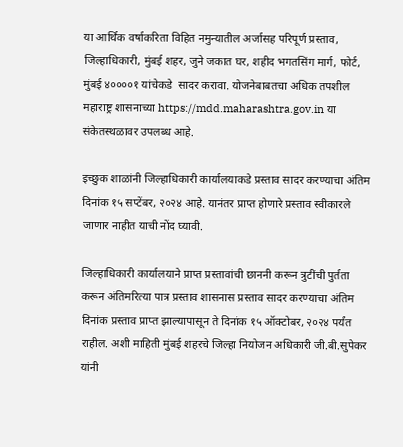या आर्थिक वर्षाकरिता विहित नमुन्यातील अर्जासह परिपूर्ण प्रस्ताव, जिल्हाधिकारी, मुंबई शहर, जुने जकात घर, शहीद भगतसिंग मार्ग, फोर्ट, मुंबई ४००००१ यांचेकडे  सादर करावा. योजनेबाबतचा अधिक तपशील महाराष्ट्र शासनाच्या https://mdd.maharashtra.gov.in या संकेतस्थळावर उपलब्ध आहे.

इच्छुक शाळांनी जिल्हाधिकारी कार्यालयाकडे प्रस्ताव सादर करण्याचा अंतिम दिनांक १५ सप्टेंबर, २०२४ आहे. यानंतर प्राप्त होणारे प्रस्ताव स्वीकारले जाणार नाहीत याची नोंद घ्यावी.

जिल्हाधिकारी कार्यालयाने प्राप्त प्रस्तावांची छाननी करून त्रुटींची पुर्तता करून अंतिमरित्या पात्र प्रस्ताव शासनास प्रस्ताव सादर करण्याचा अंतिम दिनांक प्रस्ताव प्राप्त झाल्यापासून ते दिनांक १५ ऑक्टोबर, २०२४ पर्यंत राहील. अशी माहिती मुंबई शहरचे जिल्हा नियोजन अधिकारी जी.बी.सुपेकर यांनी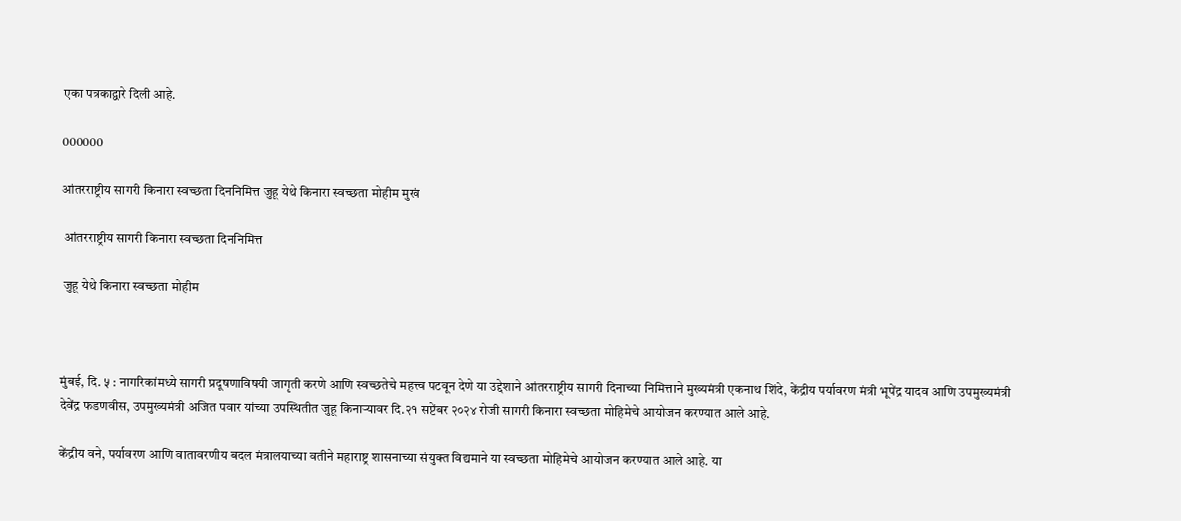एका पत्रकाद्वारे दिली आहे.

000000

आंतरराष्ट्रीय सागरी किनारा स्वच्छता दिननिमित्त जुहू येथे किनारा स्वच्छता मोहीम मुखं

 आंतरराष्ट्रीय सागरी किनारा स्वच्छता दिननिमित्त

 जुहू येथे किनारा स्वच्छता मोहीम



मुंबई, दि. ५ : नागरिकांमध्ये सागरी प्रदूषणाविषयी जागृती करणे आणि स्वच्छतेचे महत्त्व पटवून देणे या उद्देशाने आंतरराष्ट्रीय सागरी दिनाच्या निमित्ताने मुख्यमंत्री एकनाथ शिंदे, केंद्रीय पर्यावरण मंत्री भूपेंद्र यादव आणि उपमुख्यमंत्री देवेंद्र फडणवीस, उपमुख्यमंत्री अजित पवार यांच्या उपस्थितीत जुहू किनाऱ्यावर दि.२१ सप्टेंबर २०२४ रोजी सागरी किनारा स्वच्छता मोहिमेचे आयोजन करण्यात आले आहे.

केंद्रीय वने, पर्यावरण आणि वातावरणीय बदल मंत्रालयाच्या वतीने महाराष्ट्र शासनाच्या संयुक्त विद्यमाने या स्वच्छता मोहिमेचे आयोजन करण्यात आले आहे. या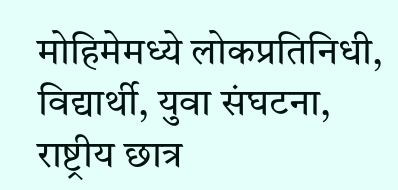मोहिमेमध्ये लोकप्रतिनिधी, विद्यार्थी, युवा संघटना, राष्ट्रीय छात्र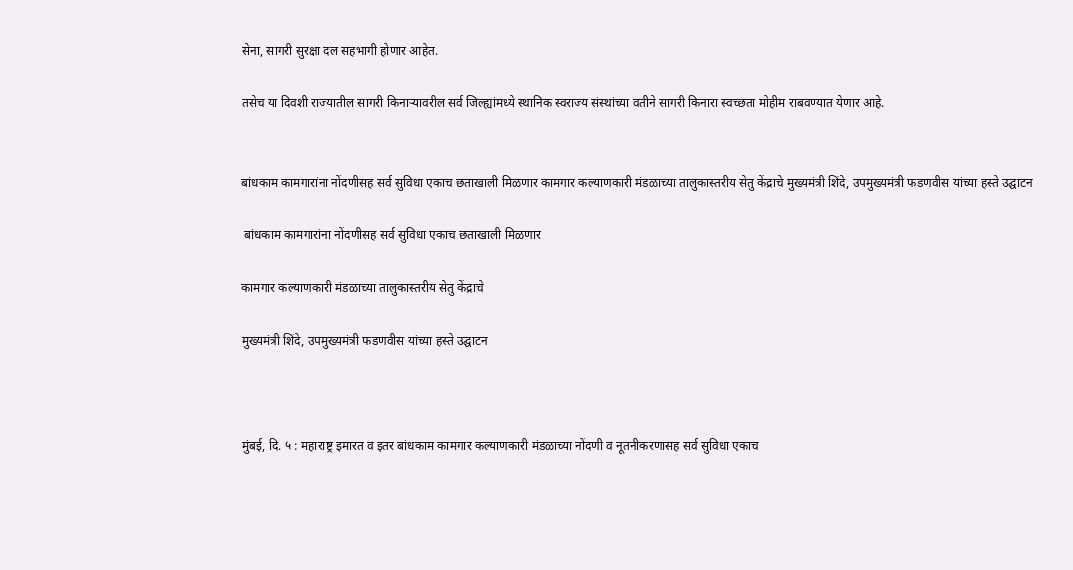सेना, सागरी सुरक्षा दल सहभागी होणार आहेत.

तसेच या दिवशी राज्यातील सागरी किनाऱ्यावरील सर्व जिल्ह्यांमध्ये स्थानिक स्वराज्य संस्थांच्या वतीने सागरी किनारा स्वच्छता मोहीम राबवण्यात येणार आहे.


बांधकाम कामगारांना नोंदणीसह सर्व सुविधा एकाच छताखाली मिळणार कामगार कल्याणकारी मंडळाच्या तालुकास्तरीय सेतु केंद्राचे मुख्यमंत्री शिंदे, उपमुख्यमंत्री फडणवीस यांच्या हस्ते उद्घाटन

 बांधकाम कामगारांना नोंदणीसह सर्व सुविधा एकाच छताखाली मिळणार

कामगार कल्याणकारी मंडळाच्या तालुकास्तरीय सेतु केंद्राचे

मुख्यमंत्री शिंदे, उपमुख्यमंत्री फडणवीस यांच्या हस्ते उद्घाटन



मुंबई, दि. ५ : महाराष्ट्र इमारत व इतर बांधकाम कामगार कल्याणकारी मंडळाच्या नोंदणी व नूतनीकरणासह सर्व सुविधा एकाच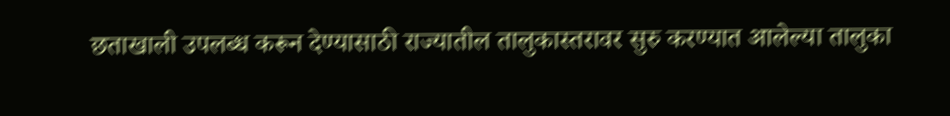छताखाली उपलब्ध करून देण्यासाठी राज्यातील तालुकास्तरावर सुरु करण्यात आलेल्या तालुका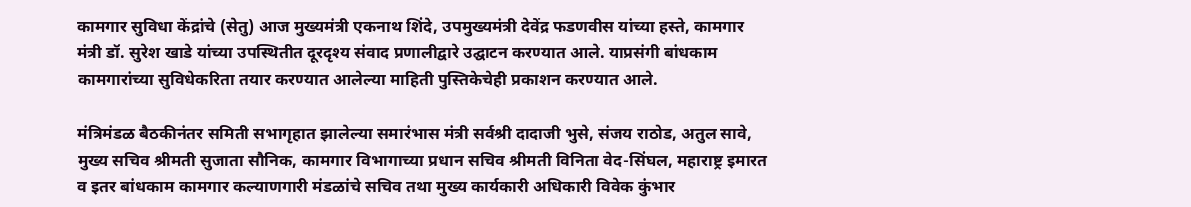कामगार सुविधा केंद्रांचे (सेतु) आज मुख्यमंत्री एकनाथ शिंदे, उपमुख्यमंत्री देवेंद्र फडणवीस यांच्या हस्ते, कामगार मंत्री डॉ. सुरेश खाडे यांच्या उपस्थितीत दूरदृश्य संवाद प्रणालीद्वारे उद्घाटन करण्यात आले. याप्रसंगी बांधकाम कामगारांच्या सुविधेकरिता तयार करण्यात आलेल्या माहिती पुस्तिकेचेही प्रकाशन करण्यात आले.

मंत्रिमंडळ बैठकीनंतर समिती सभागृहात झालेल्या समारंभास मंत्री सर्वश्री दादाजी भुसे, संजय राठोड, अतुल सावे, मुख्य सचिव श्रीमती सुजाता सौनिक, कामगार विभागाच्या प्रधान सचिव श्रीमती विनिता वेद-सिंघल, महाराष्ट्र इमारत व इतर बांधकाम कामगार कल्याणगारी मंडळांचे सचिव तथा मुख्य कार्यकारी अधिकारी विवेक कुंभार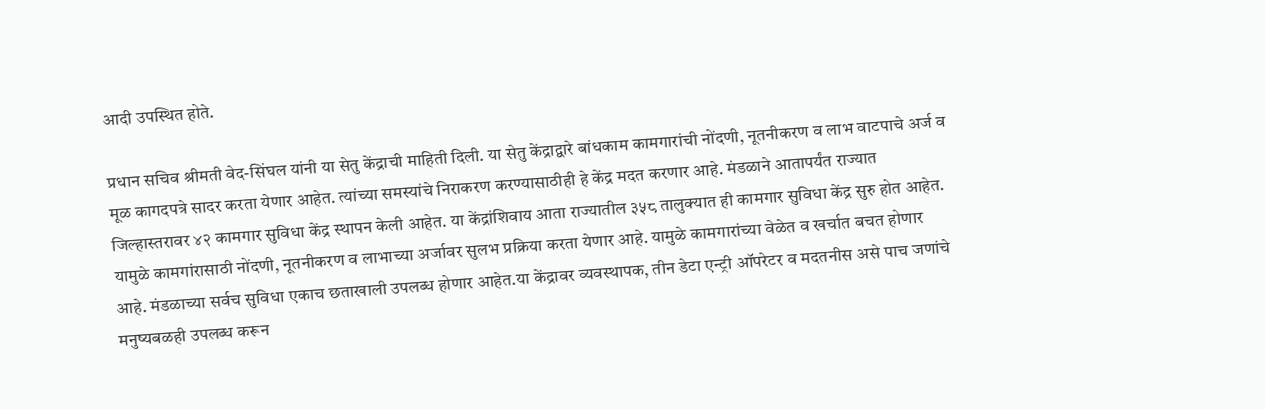आदी उपस्थित होते.

प्रधान सचिव श्रीमती वेद-सिंघल यांनी या सेतु केंद्राची माहिती दिली. या सेतु केंद्राद्वारे बांधकाम कामगारांची नोंदणी, नूतनीकरण व लाभ वाटपाचे अर्ज व मूळ कागदपत्रे सादर करता येणार आहेत. त्यांच्या समस्यांचे निराकरण करण्यासाठीही हे केंद्र मदत करणार आहे. मंडळाने आतापर्यंत राज्यात जिल्हास्तरावर ४२ कामगार सुविधा केंद्र स्थापन केली आहेत. या केंद्रांशिवाय आता राज्यातील ३५८ तालुक्यात ही कामगार सुविधा केंद्र सुरु होत आहेत. यामुळे कामगांरासाठी नोंदणी, नूतनीकरण व लाभाच्या अर्जावर सुलभ प्रक्रिया करता येणार आहे. यामुळे कामगारांच्या वेळेत व खर्चात बचत होणार आहे. मंडळाच्या सर्वच सुविधा एकाच छताखाली उपलब्ध होणार आहेत.या केंद्रावर व्यवस्थापक, तीन डेटा एन्ट्री ऑपरेटर व मदतनीस असे पाच जणांचे मनुष्यबळही उपलब्ध करून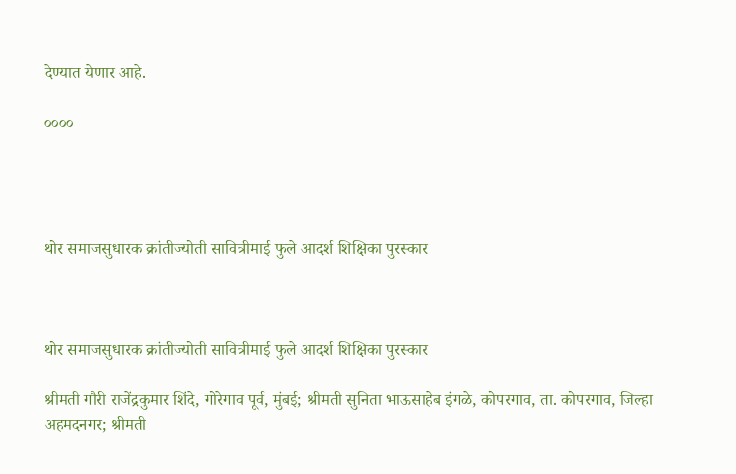देण्यात येणार आहे.

००००




थोर समाजसुधारक क्रांतीज्योती सावित्रीमाई फुले आदर्श शिक्षिका पुरस्कार



थोर समाजसुधारक क्रांतीज्योती सावित्रीमाई फुले आदर्श शिक्षिका पुरस्कार

श्रीमती गौरी राजेंद्रकुमार शिंदे, गोरेगाव पूर्व, मुंबई; श्रीमती सुनिता भाऊसाहेब इंगळे, कोपरगाव, ता. कोपरगाव, जिल्हा अहमदनगर; श्रीमती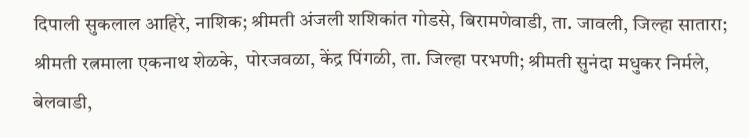दिपाली सुकलाल आहिरे, नाशिक; श्रीमती अंजली शशिकांत गोडसे, बिरामणेवाडी, ता. जावली, जिल्हा सातारा; श्रीमती रत्नमाला एकनाथ शेळके,  पोरजवळा, केंद्र पिंगळी, ता. जिल्हा परभणी; श्रीमती सुनंदा मधुकर निर्मले, बेलवाडी,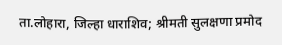ता.लोहारा, जिल्हा धाराशिव; श्रीमती सुलक्षणा प्रमोद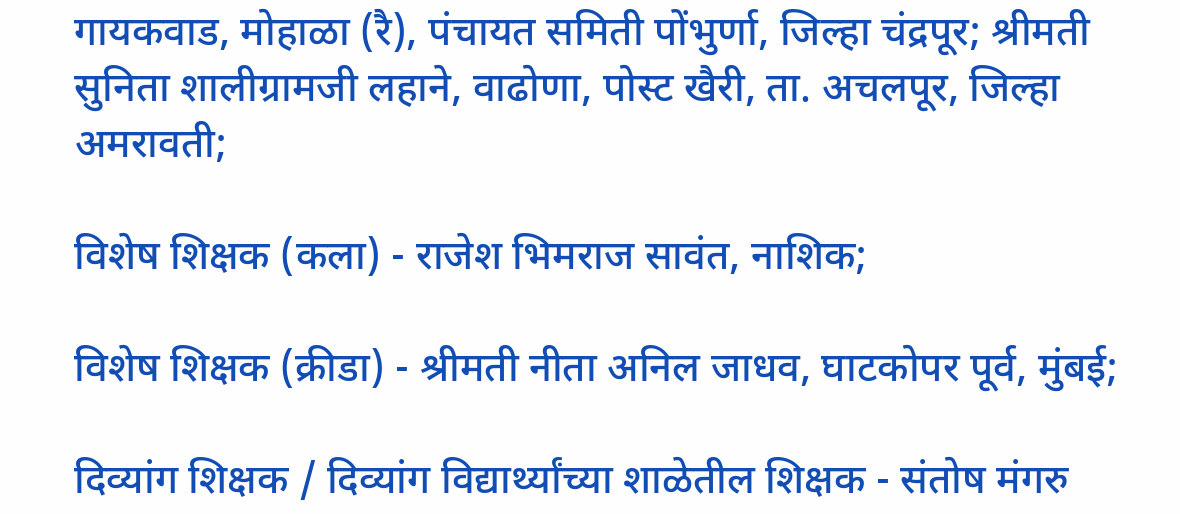गायकवाड, मोहाळा (रै), पंचायत समिती पोंभुर्णा, जिल्हा चंद्रपूर; श्रीमती सुनिता शालीग्रामजी लहाने, वाढोणा, पोस्ट खैरी, ता. अचलपूर, जिल्हा अमरावती;

विशेष शिक्षक (कला) - राजेश भिमराज सावंत, नाशिक;

विशेष शिक्षक (क्रीडा) - श्रीमती नीता अनिल जाधव, घाटकोपर पूर्व, मुंबई;

दिव्यांग शिक्षक / दिव्यांग विद्यार्थ्यांच्या शाळेतील शिक्षक - संतोष मंगरु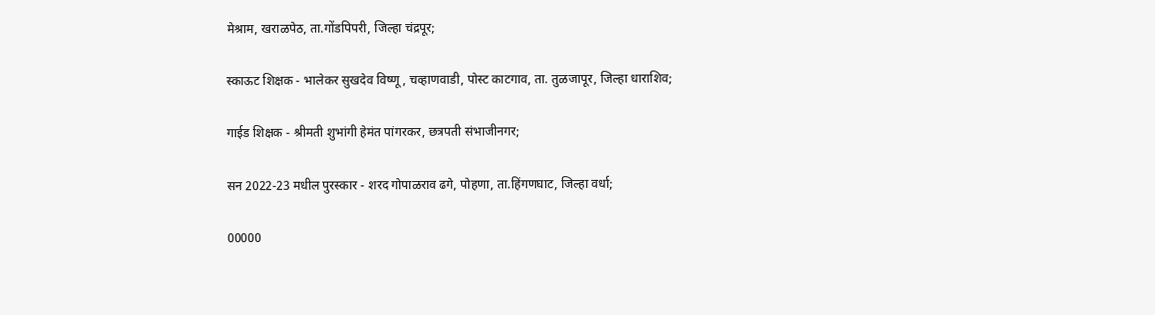मेश्राम, खराळपेठ, ता.गोंडपिपरी, जिल्हा चंद्रपूर;

स्काऊट शिक्षक - भालेकर सुखदेव विष्णू, चव्हाणवाडी, पोस्ट काटगाव, ता. तुळजापूर, जिल्हा धाराशिव;

गाईड शिक्षक - श्रीमती शुभांगी हेमंत पांगरकर, छत्रपती संभाजीनगर;

सन 2022-23 मधील पुरस्कार - शरद गोपाळराव ढगे, पोहणा, ता.हिंगणघाट, जिल्हा वर्धा;

00000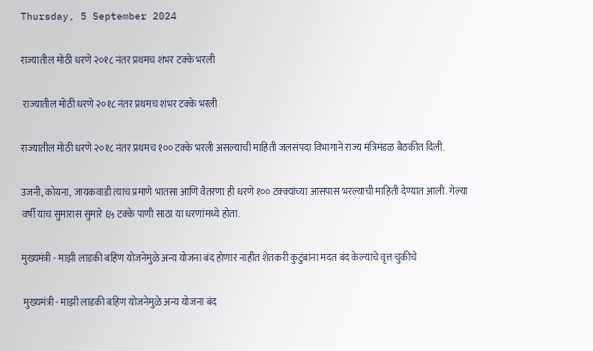Thursday, 5 September 2024

राज्यातील मोठी धरणे २०१८ नंतर प्रथमच शंभर टक्के भरली

 राज्यातील मोठी धरणे २०१८ नंतर प्रथमच शंभर टक्के भरली

राज्यातील मोठी धरणे २०१८ नंतर प्रथमच १०० टक्के भरली असल्याची माहिती जलसंपदा विभागाने राज्य मंत्रिमंडळ बैठकीत दिली.

उजनी, कोयना, जायकवाडी त्याच प्रमाणे भातसा आणि वैतरणा ही धरणे १०० टक्क्यांच्या आसपास भरल्याची माहिती देण्यात आली. गेल्या वर्षी याच सुमारास सुमारे ६५ टक्के पाणी साठा या धरणांमध्ये होता.

मुख्यमंत्री - माझी लाडकी बहिण योजनेमुळे अन्य योजना बंद होणार नाहीत शेतकरी कुटुंबांना मदत बंद केल्याचे वृत्त चुकीचे

 मुख्यमंत्री - माझी लाडकी बहिण योजनेमुळे अन्य योजना बंद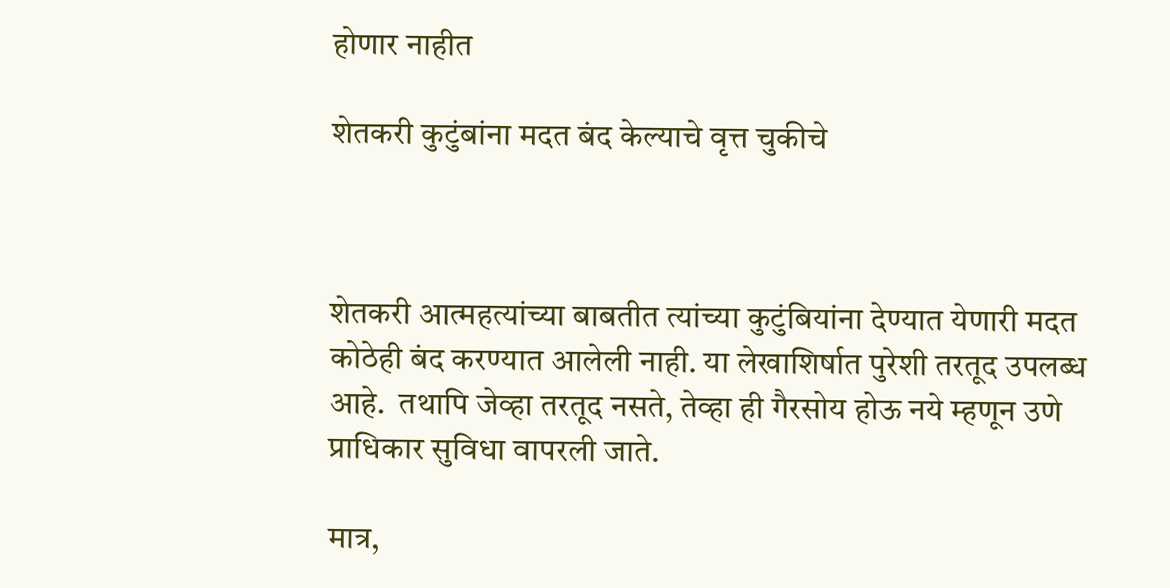होणार नाहीत

शेतकरी कुटुंबांना मदत बंद केल्याचे वृत्त चुकीचे



शेतकरी आत्महत्यांच्या बाबतीत त्यांच्या कुटुंबियांना देण्यात येणारी मदत कोठेही बंद करण्यात आलेली नाही. या लेखाशिर्षात पुरेशी तरतूद उपलब्ध आहे.  तथापि जेव्हा तरतूद नसते, तेव्हा ही गैरसोय होऊ नये म्हणून उणे प्राधिकार सुविधा वापरली जाते.

मात्र,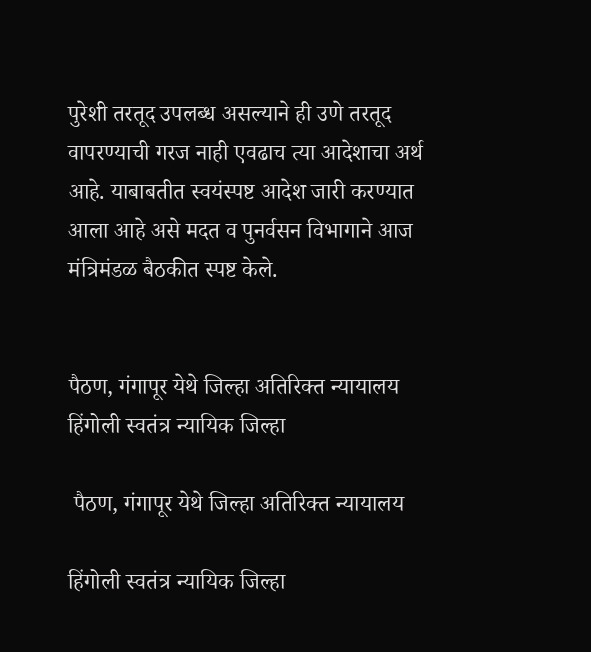पुरेशी तरतूद उपलब्ध असल्याने ही उणे तरतूद वापरण्याची गरज नाही एवढाच त्या आदेशाचा अर्थ आहे. याबाबतीत स्वयंस्पष्ट आदेश जारी करण्यात आला आहे असे मदत व पुनर्वसन विभागाने आज मंत्रिमंडळ बैठकीत स्पष्ट केले.


पैठण, गंगापूर येथे जिल्हा अतिरिक्त न्यायालय हिंगोली स्वतंत्र न्यायिक जिल्हा

 पैठण, गंगापूर येथे जिल्हा अतिरिक्त न्यायालय

हिंगोली स्वतंत्र न्यायिक जिल्हा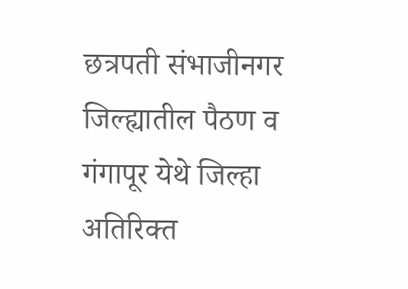छत्रपती संभाजीनगर जिल्ह्यातील पैठण व गंगापूर येथे जिल्हा अतिरिक्त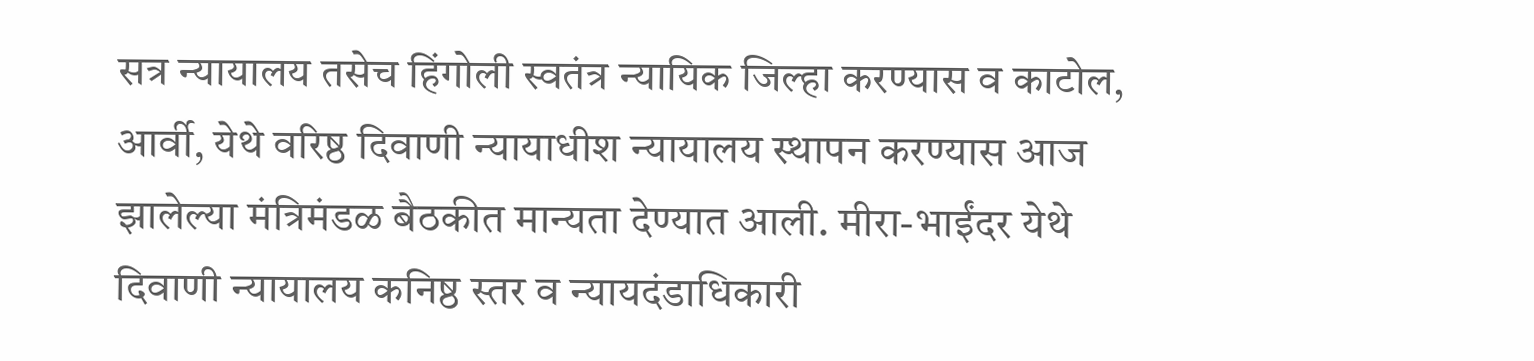सत्र न्यायालय तसेच हिंगोली स्वतंत्र न्यायिक जिल्हा करण्यास व काटोल, आर्वी, येथे वरिष्ठ दिवाणी न्यायाधीश न्यायालय स्थापन करण्यास आज झालेल्या मंत्रिमंडळ बैठकीत मान्यता देण्यात आली. मीरा-भाईंदर येथे दिवाणी न्यायालय कनिष्ठ स्तर व न्यायदंडाधिकारी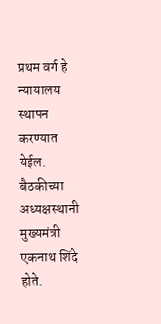प्रथम वर्ग हे न्यायालय स्थापन करण्यात येईल. बैठकीच्या अध्यक्षस्थानी मुख्यमंत्री एकनाथ शिंदे होते.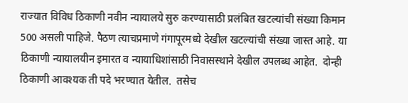राज्यात विविध ठिकाणी नवीन न्यायालये सुरु करण्यासाठी प्रलंबित खटल्यांची संख्या किमान 500 असली पाहिजे. पैठण त्याचप्रमाणे गंगापूरमध्ये देखील खटल्यांची संख्या जास्त आहे. या ठिकाणी न्यायालयीन इमारत व न्यायाधिशांसाठी निवासस्थाने देखील उपलब्ध आहेत.  दोन्ही ठिकाणी आवश्यक ती पदे भरण्यात येतील.  तसेच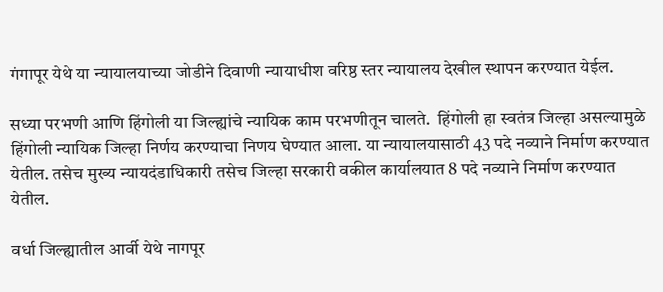गंगापूर येथे या न्यायालयाच्या जोडीने दिवाणी न्यायाधीश वरिष्ठ स्तर न्यायालय देखील स्थापन करण्यात येईल.

सध्या परभणी आणि हिंगोली या जिल्ह्यांचे न्यायिक काम परभणीतून चालते.  हिंगोली हा स्वतंत्र जिल्हा असल्यामुळे हिंगोली न्यायिक जिल्हा निर्णय करण्याचा निणय घेण्यात आला. या न्यायालयासाठी 43 पदे नव्याने निर्माण करण्यात येतील. तसेच मुख्य न्यायदंडाधिकारी तसेच जिल्हा सरकारी वकील कार्यालयात 8 पदे नव्याने निर्माण करण्यात येतील.

वर्धा जिल्ह्यातील आर्वी येथे नागपूर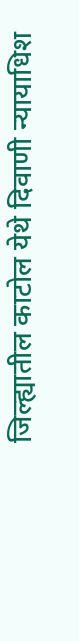जिल्ह्यातील काटोल येथे दिवाणी न्यायाधिश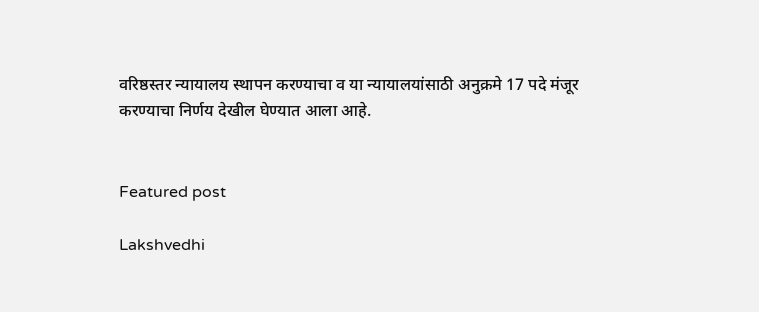वरिष्ठस्तर न्यायालय स्थापन करण्याचा व या न्यायालयांसाठी अनुक्रमे 17 पदे मंजूर करण्याचा निर्णय देखील घेण्यात आला आहे.


Featured post

Lakshvedhi